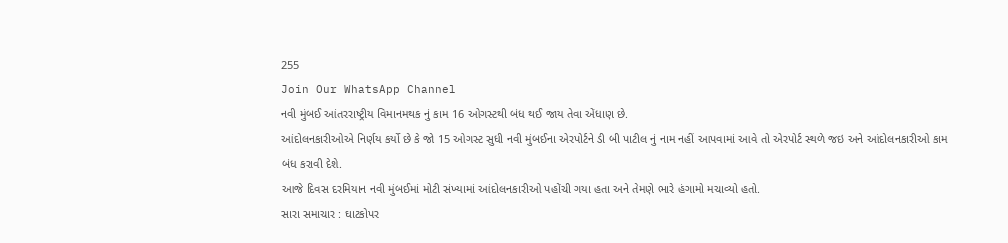255
Join Our WhatsApp Channel
નવી મુંબઈ આંતરરાષ્ટ્રીય વિમાનમથક નું કામ 16 ઓગસ્ટથી બંધ થઈ જાય તેવા એંધાણ છે.
આંદોલનકારીઓએ નિર્ણય કર્યો છે કે જો 15 ઓગસ્ટ સુધી નવી મુંબઈના એરપોર્ટને ડી બી પાટીલ નું નામ નહીં આપવામાં આવે તો એરપોર્ટ સ્થળે જઇ અને આંદોલનકારીઓ કામ બંધ કરાવી દેશે.
આજે દિવસ દરમિયાન નવી મુંબઈમાં મોટી સંખ્યામાં આંદોલનકારીઓ પહોંચી ગયા હતા અને તેમણે ભારે હંગામો મચાવ્યો હતો.
સારા સમાચાર : ઘાટકોપર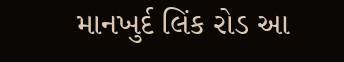માનખુર્દ લિંક રોડ આ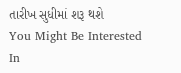તારીખ સુધીમાં શરૂ થશે
You Might Be Interested In